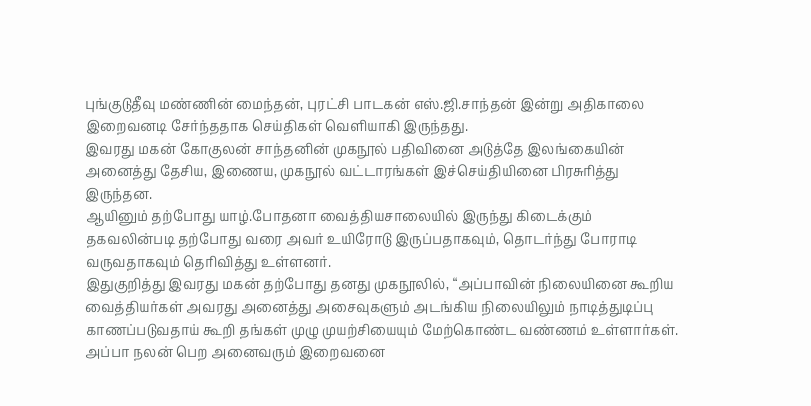புங்குடுதீவு மண்ணின் மைந்தன், புரட்சி பாடகன் எஸ்.ஜி.சாந்தன் இன்று அதிகாலை இறைவனடி சேர்ந்ததாக செய்திகள் வெளியாகி இருந்தது.
இவரது மகன் கோகுலன் சாந்தனின் முகநூல் பதிவினை அடுத்தே இலங்கையின் அனைத்து தேசிய, இணைய, முகநூல் வட்டாரங்கள் இச்செய்தியினை பிரசுரித்து இருந்தன.
ஆயினும் தற்போது யாழ்.போதனா வைத்தியசாலையில் இருந்து கிடைக்கும் தகவலின்படி தற்போது வரை அவர் உயிரோடு இருப்பதாகவும், தொடர்ந்து போராடி வருவதாகவும் தெரிவித்து உள்ளனர்.
இதுகுறித்து இவரது மகன் தற்போது தனது முகநூலில், “அப்பாவின் நிலையினை கூறிய வைத்தியர்கள் அவரது அனைத்து அசைவுகளும் அடங்கிய நிலையிலும் நாடித்துடிப்பு காணப்படுவதாய் கூறி தங்கள் முழு முயற்சியையும் மேற்கொண்ட வண்ணம் உள்ளார்கள். அப்பா நலன் பெற அனைவரும் இறைவனை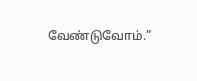வேண்டுவோம்.”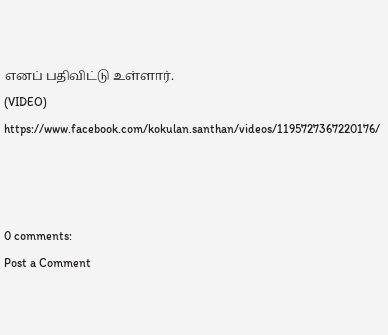எனப் பதிவிட்டு உள்ளார்.
(VIDEO)
https://www.facebook.com/kokulan.santhan/videos/1195727367220176/



0 comments:
Post a Comment